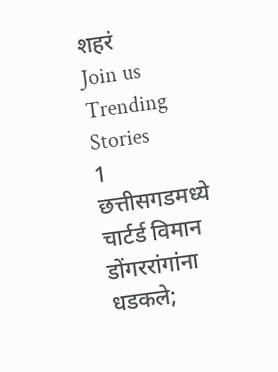शहरं
Join us
Trending Stories
1
छत्तीसगडमध्ये चार्टर्ड विमान डोंगररांगांना धडकले;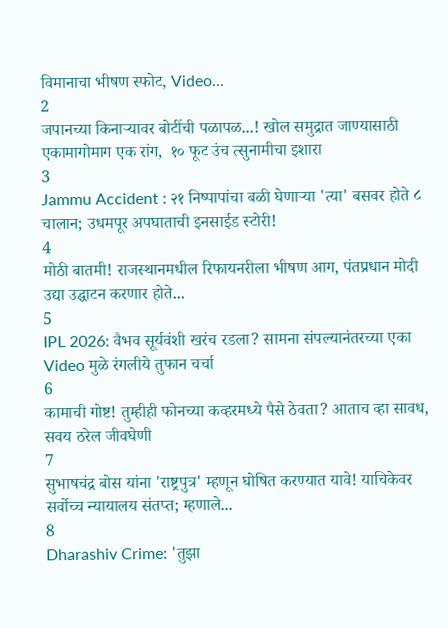विमानाचा भीषण स्फोट, Video...
2
जपानच्या किनाऱ्यावर बोटींची पळापळ...! खोल समुद्रात जाण्यासाठी एकामागोमाग एक रांग,  १० फूट उंच त्सुनामीचा इशारा
3
Jammu Accident : २१ निष्पापांचा बळी घेणाऱ्या 'त्या' बसवर होते ८ चालान; उधमपूर अपघाताची इनसाईड स्टोरी!
4
मोठी बातमी! राजस्थानमधील रिफायनरीला भीषण आग, पंतप्रधान मोदी उद्या उद्घाटन करणार होते...
5
IPL 2026: वैभव सूर्यवंशी खरंच रडला? सामना संपल्यानंतरच्या एका Video मुळे रंगलीये तुफान चर्चा
6
कामाची गोष्ट! तुम्हीही फोनच्या कव्हरमध्ये पैसे ठेवता? आताच व्हा सावध, सवय ठरेल जीवघेणी
7
सुभाषचंद्र बोस यांना 'राष्ट्रपुत्र' म्हणून घोषित करण्यात यावे! याचिकेवर सर्वोच्च न्यायालय संतप्त; म्हणाले...
8
Dharashiv Crime: 'तुझा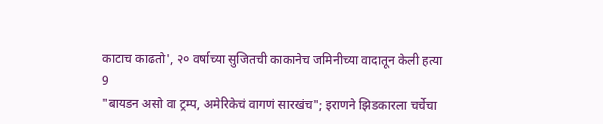काटाच काढतो', २० वर्षाच्या सुजितची काकानेच जमिनीच्या वादातून केली हत्या
9
"बायडन असो वा ट्रम्प, अमेरिकेचं वागणं सारखंच"; इराणने झिडकारला चर्चेचा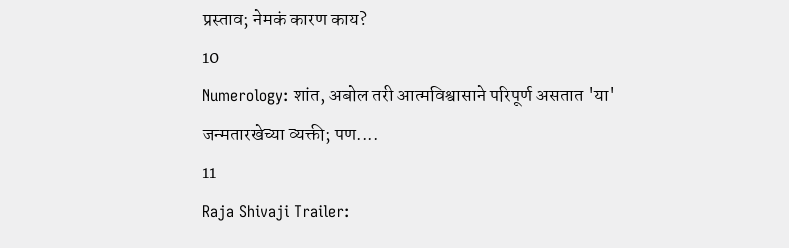प्रस्ताव; नेमकं कारण काय?
10
Numerology: शांत, अबोल तरी आत्मविश्वासाने परिपूर्ण असतात 'या' जन्मतारखेच्या व्यक्ती; पण....
11
Raja Shivaji Trailer: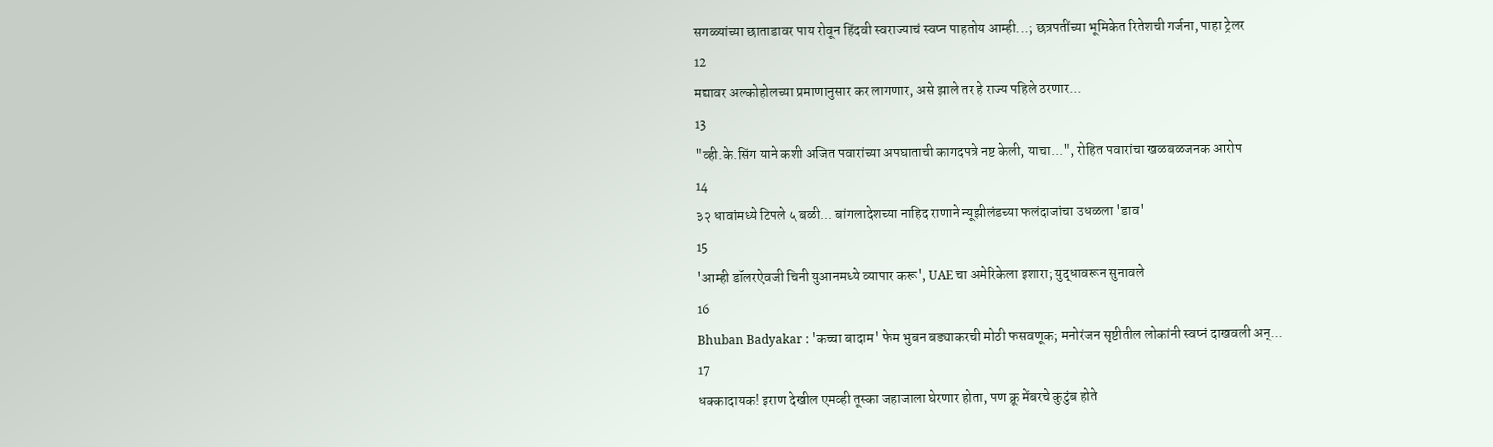सगळ्यांच्या छाताडावर पाय रोवून हिंदवी स्वराज्याचं स्वप्न पाहतोय आम्ही...; छत्रपतींच्या भूमिकेत रितेशची गर्जना, पाहा ट्रेलर
12
मद्यावर अल्कोहोलच्या प्रमाणानुसार कर लागणार, असे झाले तर हे राज्य पहिले ठरणार...
13
"व्ही.के.सिंग याने कशी अजित पवारांच्या अपघाताची कागदपत्रे नष्ट केली, याचा...", रोहित पवारांचा खळबळजनक आरोप
14
३२ धावांमध्ये टिपले ५ बळी... बांगलादेशच्या नाहिद राणाने न्यूझीलंडच्या फलंदाजांचा उधळला 'डाव'
15
'आम्ही डॉलरऐवजी चिनी युआनमध्ये व्यापार करू', UAE चा अमेरिकेला इशारा; युद्धावरून सुनावले
16
Bhuban Badyakar : 'कच्चा बादाम' फेम भुबन बड्याकरची मोठी फसवणूक; मनोरंजन सृष्टीतील लोकांनी स्वप्नं दाखवली अन्...
17
धक्कादायक! इराण देखील एमव्ही तूस्का जहाजाला घेरणार होता, पण क्रू मेंबरचे कुटुंब होते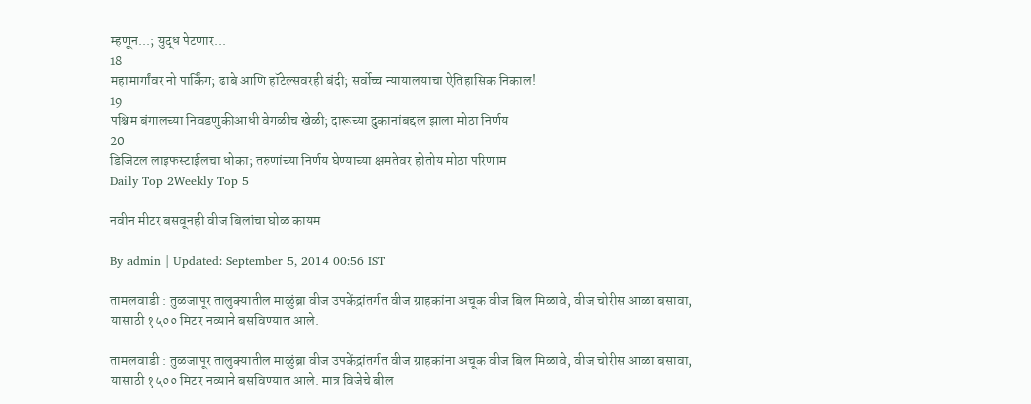म्हणून...; युद्ध पेटणार...
18
महामार्गांवर नो पार्किंग; ढाबे आणि हॉटेल्सवरही बंदी; सर्वोच्च न्यायालयाचा ऐतिहासिक निकाल!
19
पश्चिम बंगालच्या निवडणुकीआधी वेगळीच खेळी; दारूच्या दुकानांबद्दल झाला मोठा निर्णय
20
डिजिटल लाइफस्टाईलचा धोका; तरुणांच्या निर्णय घेण्याच्या क्षमतेवर होतोय मोठा परिणाम
Daily Top 2Weekly Top 5

नवीन मीटर बसवूनही वीज बिलांचा घोळ कायम

By admin | Updated: September 5, 2014 00:56 IST

तामलवाडी : तुळजापूर तालुक्यातील माळुंब्रा वीज उपकेंद्रांतर्गत वीज ग्राहकांना अचूक वीज बिल मिळावे, वीज चोरीस आळा बसावा, यासाठी १५०० मिटर नव्याने बसविण्यात आले.

तामलवाडी : तुळजापूर तालुक्यातील माळुंब्रा वीज उपकेंद्रांतर्गत वीज ग्राहकांना अचूक वीज बिल मिळावे, वीज चोरीस आळा बसावा, यासाठी १५०० मिटर नव्याने बसविण्यात आले. मात्र विजेचे बील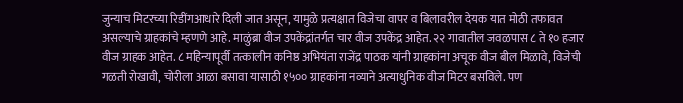जुन्याच मिटरच्या रिडींगआधारे दिली जात असून, यामुळे प्रत्यक्षात विजेचा वापर व बिलावरील देयक यात मोठी तफावत असल्याचे ग्राहकांचे म्हणणे आहे. माळुंब्रा वीज उपकेंद्रांतर्गत चार वीज उपकेंद्र आहेत. २२ गावातील जवळपास ८ ते १० हजार वीज ग्राहक आहेत. ८ महिन्यापूर्वी तत्कालीन कनिष्ठ अभियंता राजेंद्र पाठक यांनी ग्राहकांना अचूक वीज बील मिळावे, विजेची गळती रोखावी, चोरीला आळा बसावा यासाठी १५०० ग्राहकांना नव्याने अत्याधुनिक वीज मिटर बसविले. पण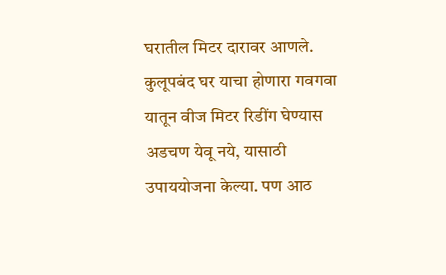घरातील मिटर दारावर आणले. कुलूपबंद घर याचा होणारा गवगवा यातून वीज मिटर रिडींग घेण्यास अडचण येवू नये, यासाठी उपाययोजना केल्या. पण आठ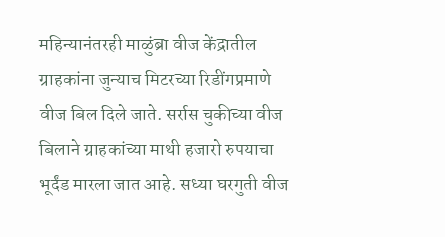महिन्यानंतरही माळुंब्रा वीज केंद्रातील ग्राहकांना जुन्याच मिटरच्या रिडींगप्रमाणे वीज बिल दिले जाते. सर्रास चुकीच्या वीज बिलाने ग्राहकांच्या माथी हजारो रुपयाचा भूर्दंड मारला जात आहे. सध्या घरगुती वीज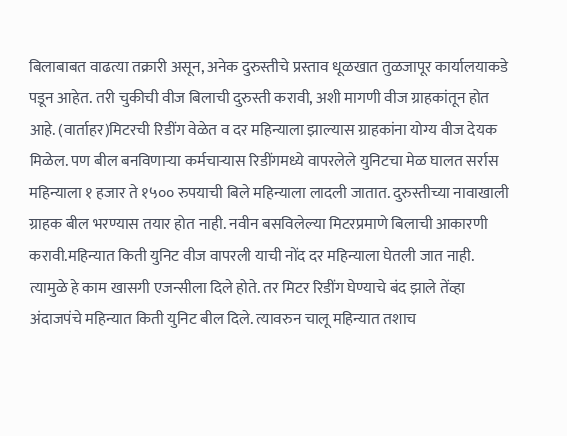बिलाबाबत वाढत्या तक्रारी असून, अनेक दुरुस्तीचे प्रस्ताव धूळखात तुळजापूर कार्यालयाकडे पडून आहेत. तरी चुकीची वीज बिलाची दुरुस्ती करावी, अशी मागणी वीज ग्राहकांतून होत आहे. (वार्ताहर)मिटरची रिडींग वेळेत व दर महिन्याला झाल्यास ग्राहकांना योग्य वीज देयक मिळेल. पण बील बनविणाऱ्या कर्मचाऱ्यास रिडींगमध्ये वापरलेले युनिटचा मेळ घालत सर्रास महिन्याला १ हजार ते १५०० रुपयाची बिले महिन्याला लादली जातात. दुरुस्तीच्या नावाखाली ग्राहक बील भरण्यास तयार होत नाही. नवीन बसविलेल्या मिटरप्रमाणे बिलाची आकारणी करावी.महिन्यात किती युनिट वीज वापरली याची नोंद दर महिन्याला घेतली जात नाही. त्यामुळे हे काम खासगी एजन्सीला दिले होते. तर मिटर रिडींग घेण्याचे बंद झाले तेंव्हा अंदाजपंचे महिन्यात किती युनिट बील दिले. त्यावरुन चालू महिन्यात तशाच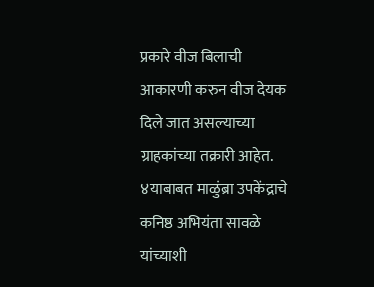प्रकारे वीज बिलाची आकारणी करुन वीज देयक दिले जात असल्याच्या ग्राहकांच्या तक्रारी आहेत. ४याबाबत माळुंब्रा उपकेंद्राचे कनिष्ठ अभियंता सावळे यांच्याशी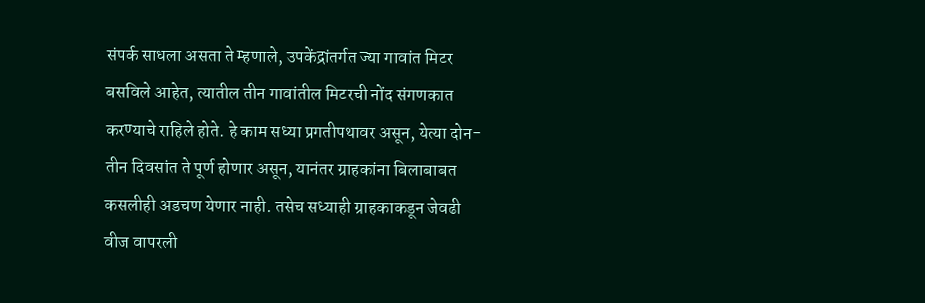संपर्क साधला असता ते म्हणाले, उपकेंद्रांतर्गत ज्या गावांत मिटर बसविले आहेत, त्यातील तीन गावांतील मिटरची नोंद संगणकात करण्याचे राहिले होते. हे काम सध्या प्रगतीपथावर असून, येत्या दोन-तीन दिवसांत ते पूर्ण होणार असून, यानंतर ग्राहकांना बिलाबाबत कसलीही अडचण येणार नाही. तसेच सध्याही ग्राहकाकडून जेवढी वीज वापरली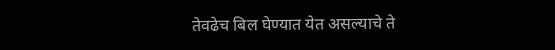तेवढेच बिल घेण्यात येत असल्याचे ते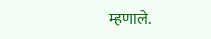म्हणाले.